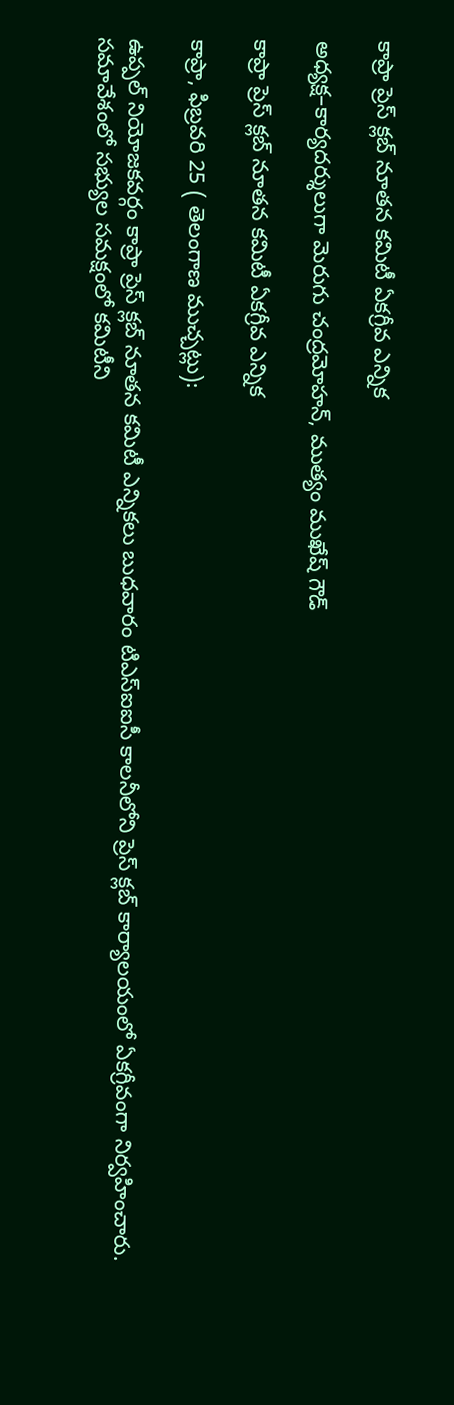కాప్రా ప్రెస్ క్లబ్ నూతన కమిటీ ఏకగ్రీవ ఎన్నిక

అధ్యక్ష–కార్యదర్శులుగా మెరుగు చంద్రమోహన్, ముత్యం ముఖేష్ గౌడ్

కాప్రా ప్రెస్ క్లబ్ నూతన కమిటీ ఏకగ్రీవ ఎన్నిక

కాప్రా, ఫిబ్రవరి 25 ( తెలంగాణ ముచ్చట్లు):

ఉప్పల్ నియోజకవర్గం కాప్రా ప్రెస్ క్లబ్ నూతన కమిటీ ఎన్నికలు బుధవారం టిఎస్ఐఐసీ కాలనీలోని ప్రెస్ క్లబ్ కార్యాలయంలో ఏకగ్రీవంగా నిర్వహించారు. సమావేశంలో సభ్యుల సమక్షంలో కమిటీని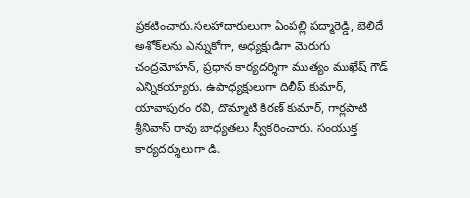ప్రకటించారు.సలహాదారులుగా ఏంపల్లి పద్మారెడ్డి, బెలిదే అశోక్‌లను ఎన్నుకోగా, అధ్యక్షుడిగా మెరుగు చంద్రమోహన్, ప్రధాన కార్యదర్శిగా ముత్యం ముఖేష్ గౌడ్ ఎన్నికయ్యారు. ఉపాధ్యక్షులుగా దిలీప్ కుమార్, యావాపురం రవి, దొమ్మాటి కిరణ్ కుమార్, గార్లపాటి శ్రీనివాస్ రావు బాధ్యతలు స్వీకరించారు. సంయుక్త కార్యదర్శులుగా డి.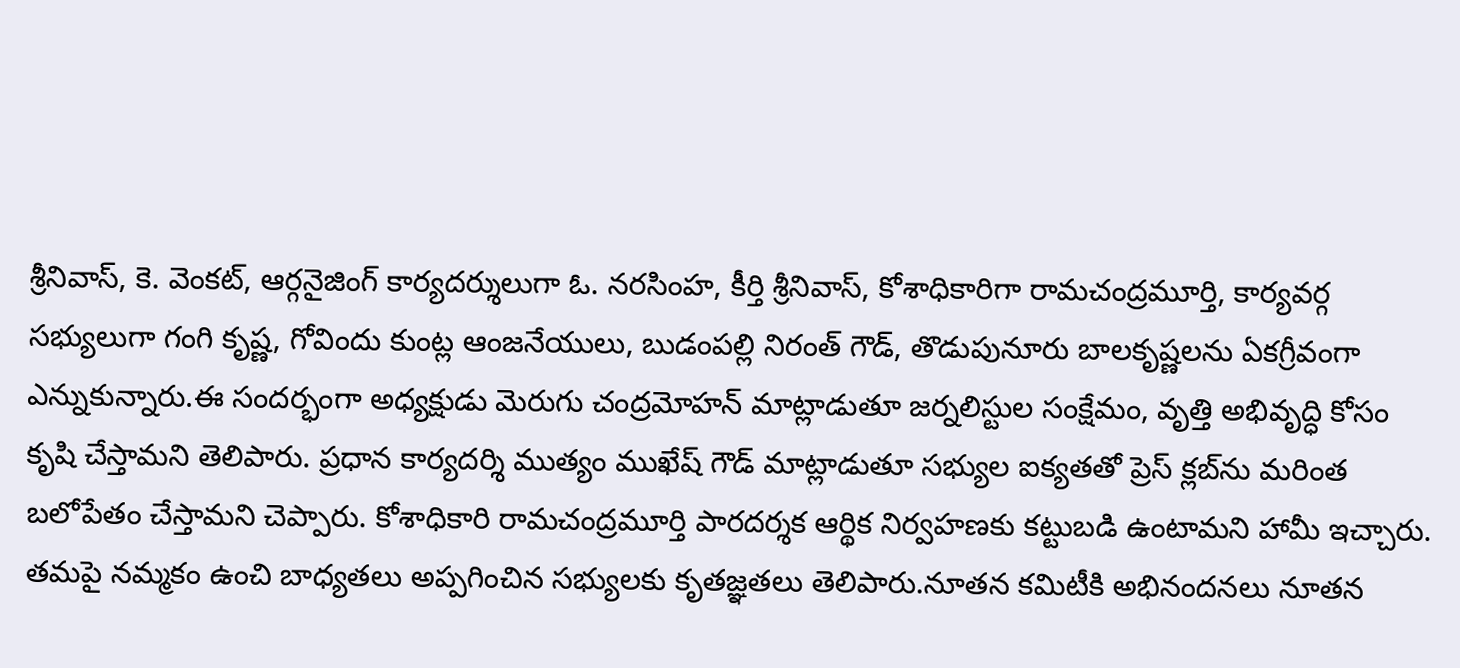శ్రీనివాస్, కె. వెంకట్, ఆర్గనైజింగ్ కార్యదర్శులుగా ఓ. నరసింహ, కీర్తి శ్రీనివాస్, కోశాధికారిగా రామచంద్రమూర్తి, కార్యవర్గ సభ్యులుగా గంగి కృష్ణ, గోవిందు కుంట్ల ఆంజనేయులు, బుడంపల్లి నిరంత్ గౌడ్, తొడుపునూరు బాలకృష్ణలను ఏకగ్రీవంగా ఎన్నుకున్నారు.ఈ సందర్భంగా అధ్యక్షుడు మెరుగు చంద్రమోహన్ మాట్లాడుతూ జర్నలిస్టుల సంక్షేమం, వృత్తి అభివృద్ధి కోసం కృషి చేస్తామని తెలిపారు. ప్రధాన కార్యదర్శి ముత్యం ముఖేష్ గౌడ్ మాట్లాడుతూ సభ్యుల ఐక్యతతో ప్రెస్ క్లబ్‌ను మరింత బలోపేతం చేస్తామని చెప్పారు. కోశాధికారి రామచంద్రమూర్తి పారదర్శక ఆర్థిక నిర్వహణకు కట్టుబడి ఉంటామని హామీ ఇచ్చారు. తమపై నమ్మకం ఉంచి బాధ్యతలు అప్పగించిన సభ్యులకు కృతజ్ఞతలు తెలిపారు.నూతన కమిటీకి అభినందనలు నూతన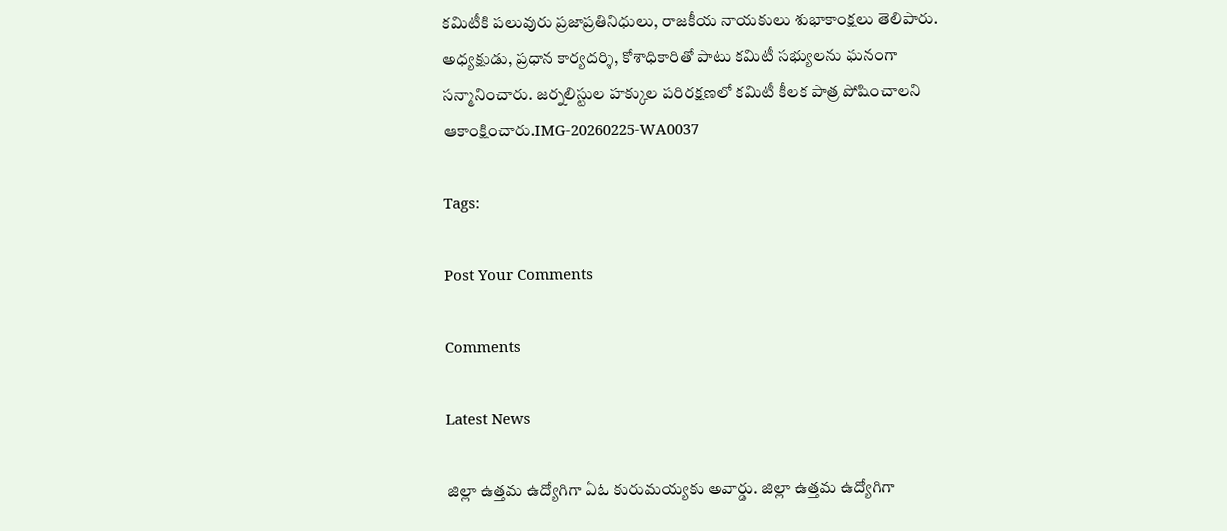కమిటీకి పలువురు ప్రజాప్రతినిధులు, రాజకీయ నాయకులు శుభాకాంక్షలు తెలిపారు. అధ్యక్షుడు, ప్రధాన కార్యదర్శి, కోశాధికారితో పాటు కమిటీ సభ్యులను ఘనంగా సన్మానించారు. జర్నలిస్టుల హక్కుల పరిరక్షణలో కమిటీ కీలక పాత్ర పోషించాలని ఆకాంక్షించారు.IMG-20260225-WA0037

Tags:

Post Your Comments

Comments

Latest News

జిల్లా ఉత్తమ ఉద్యోగిగా ఏఓ కురుమయ్యకు అవార్డు. జిల్లా ఉత్తమ ఉద్యోగిగా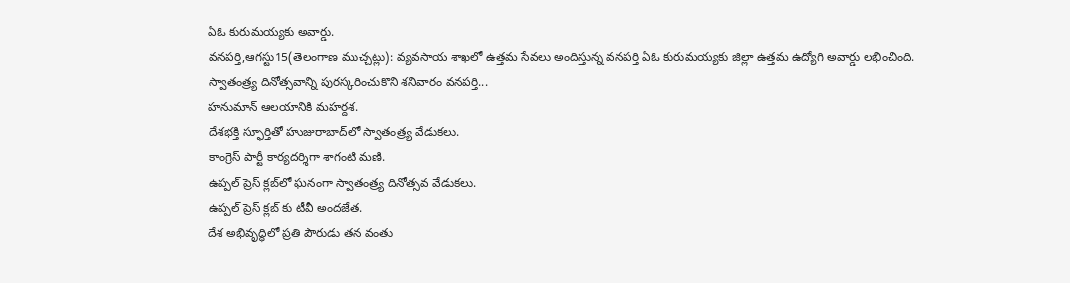ఏఓ కురుమయ్యకు అవార్డు.
వనపర్తి,ఆగస్టు15(తెలంగాణ ముచ్చట్లు): వ్యవసాయ శాఖలో ఉత్తమ సేవలు అందిస్తున్న వనపర్తి ఏఓ కురుమయ్యకు జిల్లా ఉత్తమ ఉద్యోగి అవార్డు లభించింది. స్వాతంత్ర్య దినోత్సవాన్ని పురస్కరించుకొని శనివారం వనపర్తి...
హనుమాన్ ఆలయానికి మహర్దశ.
దేశభక్తి స్ఫూర్తితో హుజురాబాద్‌లో స్వాతంత్ర్య వేడుకలు.
కాంగ్రెస్ పార్టీ కార్యదర్శిగా శాగంటి మణి.
ఉప్పల్ ప్రెస్ క్లబ్‌లో ఘనంగా స్వాతంత్ర్య దినోత్సవ వేడుకలు.
ఉప్పల్ ప్రెస్ క్లబ్‌ కు టీవీ అందజేత.
దేశ అభివృద్ధిలో ప్రతి పౌరుడు తన వంతు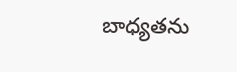బాధ్యతను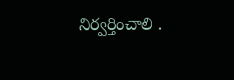నిర్వర్తించాలి .